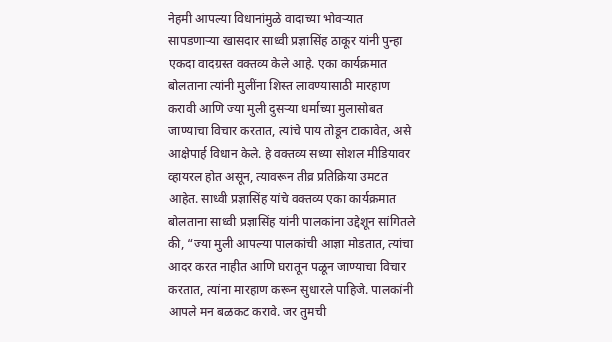नेहमी आपल्या विधानांमुळे वादाच्या भोवऱ्यात सापडणाऱ्या खासदार साध्वी प्रज्ञासिंह ठाकूर यांनी पुन्हा एकदा वादग्रस्त वक्तव्य केले आहे. एका कार्यक्रमात बोलताना त्यांनी मुलींना शिस्त लावण्यासाठी मारहाण करावी आणि ज्या मुली दुसऱ्या धर्माच्या मुलासोबत जाण्याचा विचार करतात, त्यांचे पाय तोडून टाकावेत, असे आक्षेपार्ह विधान केले. हे वक्तव्य सध्या सोशल मीडियावर व्हायरल होत असून, त्यावरून तीव्र प्रतिक्रिया उमटत आहेत. साध्वी प्रज्ञासिंह यांचे वक्तव्य एका कार्यक्रमात बोलताना साध्वी प्रज्ञासिंह यांनी पालकांना उद्देशून सांगितले की, “ज्या मुली आपल्या पालकांची आज्ञा मोडतात, त्यांचा आदर करत नाहीत आणि घरातून पळून जाण्याचा विचार करतात, त्यांना मारहाण करून सुधारले पाहिजे. पालकांनी आपले मन बळकट करावे. जर तुमची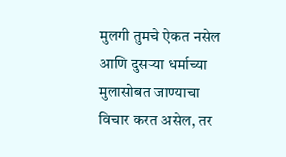मुलगी तुमचे ऐकत नसेल आणि दुसऱ्या धर्माच्या मुलासोबत जाण्याचा विचार करत असेल, तर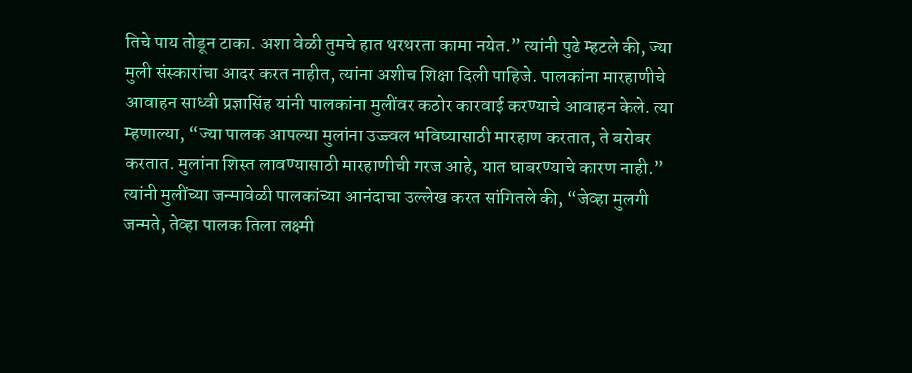तिचे पाय तोडून टाका. अशा वेळी तुमचे हात थरथरता कामा नयेत.” त्यांनी पुढे म्हटले की, ज्या मुली संस्कारांचा आदर करत नाहीत, त्यांना अशीच शिक्षा दिली पाहिजे. पालकांना मारहाणीचे आवाहन साध्वी प्रज्ञासिंह यांनी पालकांना मुलींवर कठोर कारवाई करण्याचे आवाहन केले. त्या म्हणाल्या, “ज्या पालक आपल्या मुलांना उज्ज्वल भविष्यासाठी मारहाण करतात, ते बरोबर करतात. मुलांना शिस्त लावण्यासाठी मारहाणीची गरज आहे, यात घाबरण्याचे कारण नाही.” त्यांनी मुलींच्या जन्मावेळी पालकांच्या आनंदाचा उल्लेख करत सांगितले की, “जेव्हा मुलगी जन्मते, तेव्हा पालक तिला लक्ष्मी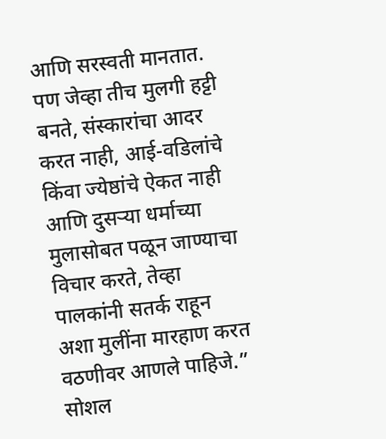आणि सरस्वती मानतात. पण जेव्हा तीच मुलगी हट्टी बनते, संस्कारांचा आदर करत नाही, आई-वडिलांचे किंवा ज्येष्ठांचे ऐकत नाही आणि दुसऱ्या धर्माच्या मुलासोबत पळून जाण्याचा विचार करते, तेव्हा पालकांनी सतर्क राहून अशा मुलींना मारहाण करत वठणीवर आणले पाहिजे.” सोशल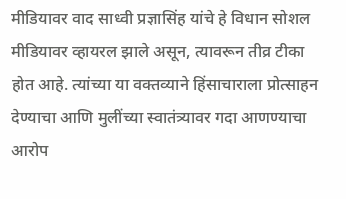मीडियावर वाद साध्वी प्रज्ञासिंह यांचे हे विधान सोशल मीडियावर व्हायरल झाले असून, त्यावरून तीव्र टीका होत आहे. त्यांच्या या वक्तव्याने हिंसाचाराला प्रोत्साहन देण्याचा आणि मुलींच्या स्वातंत्र्यावर गदा आणण्याचा आरोप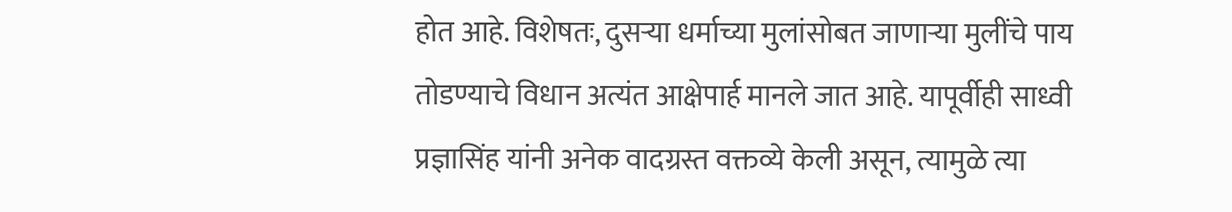होत आहे. विशेषतः, दुसऱ्या धर्माच्या मुलांसोबत जाणाऱ्या मुलींचे पाय तोडण्याचे विधान अत्यंत आक्षेपार्ह मानले जात आहे. यापूर्वीही साध्वी प्रज्ञासिंह यांनी अनेक वादग्रस्त वक्तव्ये केली असून, त्यामुळे त्या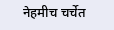नेहमीच चर्चेत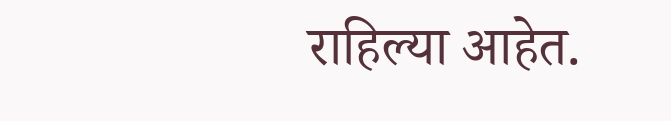राहिल्या आहेत.